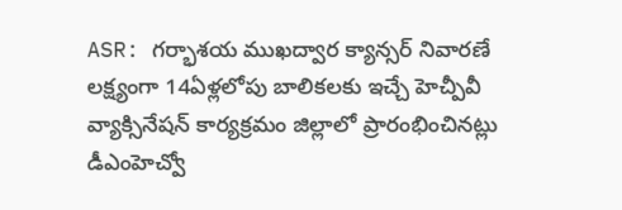ASR: గర్భాశయ ముఖద్వార క్యాన్సర్ నివారణే లక్ష్యంగా 14ఏళ్లలోపు బాలికలకు ఇచ్చే హెచ్పీవీ వ్యాక్సినేషన్ కార్యక్రమం జిల్లాలో ప్రారంభించినట్లు డీఎంహెచ్వో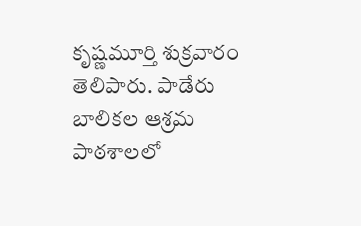కృష్ణమూర్తి శుక్రవారం తెలిపారు. పాడేరు బాలికల ఆశ్రమ పాఠశాలలో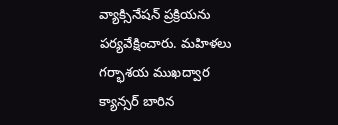వ్యాక్సినేషన్ ప్రక్రియను పర్యవేక్షించారు. మహిళలు గర్భాశయ ముఖద్వార క్యాన్సర్ బారిన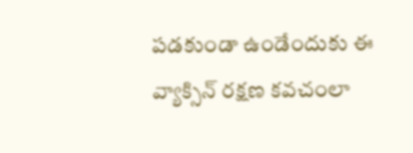పడకుండా ఉండేందుకు ఈ వ్యాక్సిన్ రక్షణ కవచంలా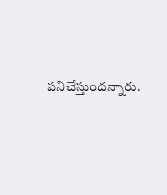పనిచేస్తుందన్నారు.